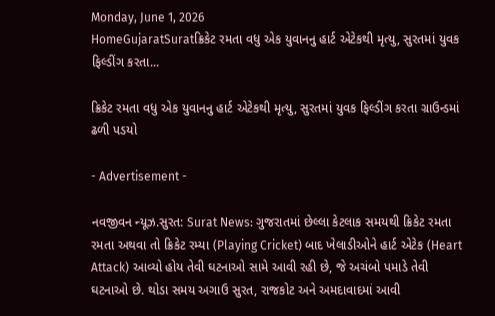Monday, June 1, 2026
HomeGujaratSuratક્રિકેટ રમતા વધુ એક યુવાનનુ હાર્ટ એટેકથી મૃત્યુ, સુરતમાં યુવક ફિલ્ડીંગ કરતા...

ક્રિકેટ રમતા વધુ એક યુવાનનુ હાર્ટ એટેકથી મૃત્યુ, સુરતમાં યુવક ફિલ્ડીંગ કરતા ગ્રાઉન્ડમાં ઢળી પડયો

- Advertisement -

નવજીવન ન્યૂઝ.સુરત: Surat News: ગુજરાતમાં છેલ્લા કેટલાક સમયથી ક્રિકેટ રમતા રમતા અથવા તો ક્રિકેટ રમ્યા (Playing Cricket) બાદ ખેલાડીઓને હાર્ટ એટેક (Heart Attack) આવ્યો હોય તેવી ઘટનાઓ સામે આવી રહી છે, જે અચંબો પમાડે તેવી ઘટનાઓ છે. થોડા સમય અગાઉ સુરત, રાજકોટ અને અમદાવાદમાં આવી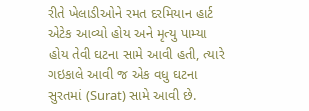રીતે ખેલાડીઓને રમત દરમિયાન હાર્ટ એટેક આવ્યો હોય અને મૃત્યુ પામ્યા હોય તેવી ઘટના સામે આવી હતી, ત્યારે ગઇકાલે આવી જ એક વધુ ઘટના સુરતમાં (Surat) સામે આવી છે.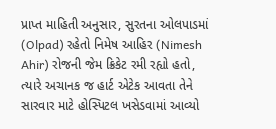પ્રાપ્ત માહિતી અનુસાર, સુરતના ઓલપાડમાં (Olpad) રહેતો નિમેષ આહિર (Nimesh Ahir) રોજની જેમ ક્રિકેટ રમી રહ્યો હતો, ત્યારે અચાનક જ હાર્ટ એટેક આવતા તેને સારવાર માટે હોસ્પિટલ ખસેડવામાં આવ્યો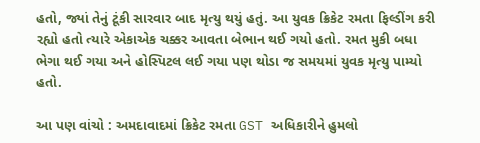હતો, જ્યાં તેનું ટૂંકી સારવાર બાદ મૃત્યુ થયું હતું. આ યુવક ક્રિકેટ રમતા ફિલ્ડીંગ કરી રહ્યો હતો ત્યારે એકાએક ચક્કર આવતા બેભાન થઈ ગયો હતો. રમત મુકી બધા ભેગા થઈ ગયા અને હોસ્પિટલ લઈ ગયા પણ થોડા જ સમયમાં યુવક મૃત્યુ પામ્યો હતો.

આ પણ વાંચો : અમદાવાદમાં ક્રિકેટ રમતા GST અધિકારીને હુમલો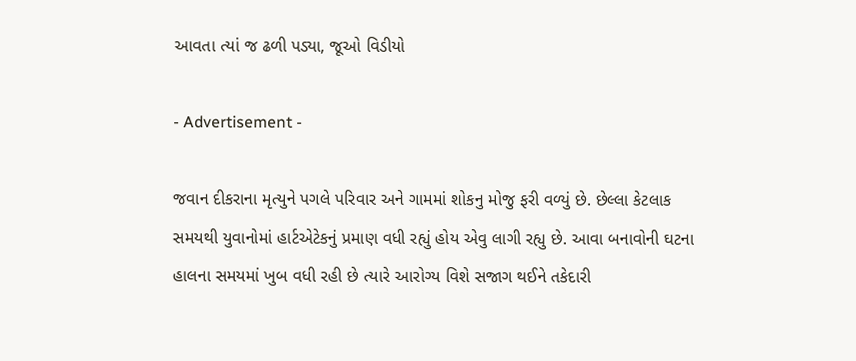આવતા ત્યાં જ ઢળી પડ્યા, જૂઓ વિડીયો

- Advertisement -

જવાન દીકરાના મૃત્યુને પગલે પરિવાર અને ગામમાં શોકનુ મોજુ ફરી વળ્યું છે. છેલ્લા કેટલાક સમયથી યુવાનોમાં હાર્ટએટેકનું પ્રમાણ વધી રહ્યું હોય એવુ લાગી રહ્યુ છે. આવા બનાવોની ઘટના હાલના સમયમાં ખુબ વધી રહી છે ત્યારે આરોગ્ય વિશે સજાગ થઈને તકેદારી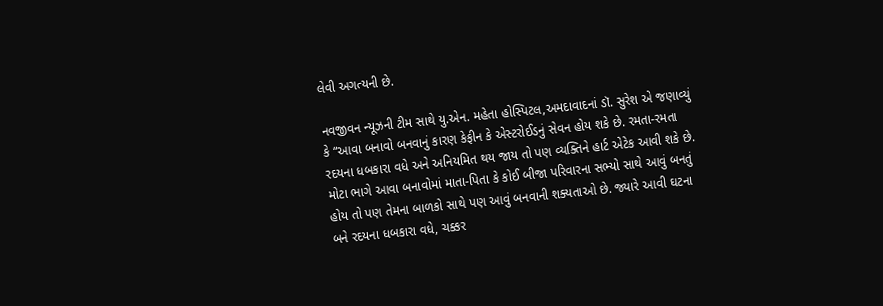લેવી અગત્યની છે.

નવજીવન ન્યૂઝની ટીમ સાથે યુ.એન. મહેતા હોસ્પિટલ,અમદાવાદનાં ડૉ. સુરેશ એ જણાવ્યું કે “આવા બનાવો બનવાનું કારણ કેફીન કે એસ્ટરોઈડનું સેવન હોય શકે છે. રમતા-રમતા રદયના ધબકારા વધે અને અનિયમિત થય જાય તો પણ વ્યક્તિને હાર્ટ એટેક આવી શકે છે. મોટા ભાગે આવા બનાવોમાં માતા-પિતા કે કોઈ બીજા પરિવારના સભ્યો સાથે આવું બનતું હોય તો પણ તેમના બાળકો સાથે પણ આવું બનવાની શક્યતાઓ છે. જ્યારે આવી ઘટના બને રદયના ધબકારા વધે, ચક્કર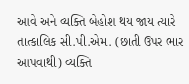આવે અને વ્યક્તિ બેહોશ થય જાય ત્યારે તાત્કાલિક સી.પી.એમ. (છાતી ઉપર ભાર આપવાથી) વ્યક્તિ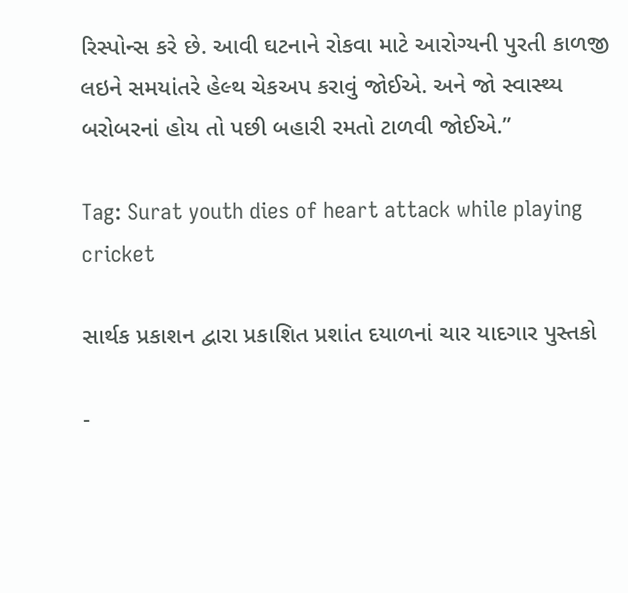રિસ્પોન્સ કરે છે. આવી ઘટનાને રોકવા માટે આરોગ્યની પુરતી કાળજી લઇને સમયાંતરે હેલ્થ ચેકઅપ કરાવું જોઈએ. અને જો સ્વાસ્થ્ય બરોબરનાં હોય તો પછી બહારી રમતો ટાળવી જોઈએ.”

Tag: Surat youth dies of heart attack while playing cricket

સાર્થક પ્રકાશન દ્વારા પ્રકાશિત પ્રશાંત દયાળનાં ચાર યાદગાર પુસ્તકો

-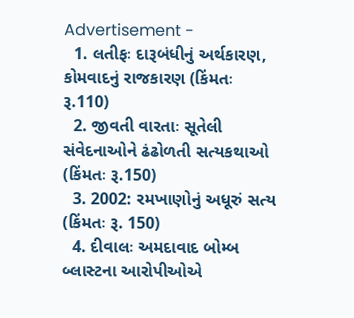Advertisement -
  1. લતીફઃ દારૂબંધીનું અર્થકારણ, કોમવાદનું રાજકારણ (કિંમતઃ રૂ.110)
  2. જીવતી વારતાઃ સૂતેલી સંવેદનાઓને ઢંઢોળતી સત્યકથાઓ (કિંમતઃ રૂ.150)
  3. 2002: રમખાણોનું અધૂરું સત્ય (કિંમતઃ રૂ. 150)
  4. દીવાલઃ અમદાવાદ બોમ્બ બ્લાસ્ટના આરોપીઓએ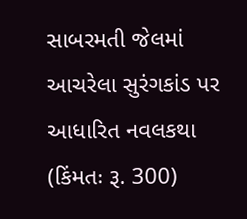સાબરમતી જેલમાં આચરેલા સુરંગકાંડ પર આધારિત નવલકથા (કિંમતઃ રૂ. 300)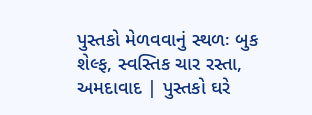પુસ્તકો મેળવવાનું સ્થળઃ બુક શેલ્ફ, સ્વસ્તિક ચાર રસ્તા, અમદાવાદ | પુસ્તકો ઘરે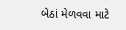બેઠાં મેળવવા માટે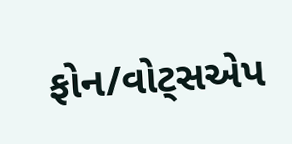ફોન/વોટ્સએપ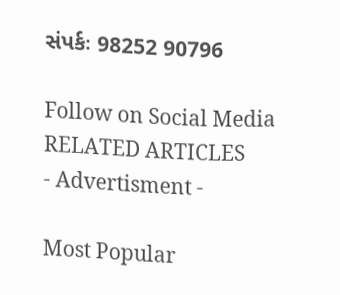સંપર્કઃ 98252 90796

Follow on Social Media
RELATED ARTICLES
- Advertisment -

Most Popular